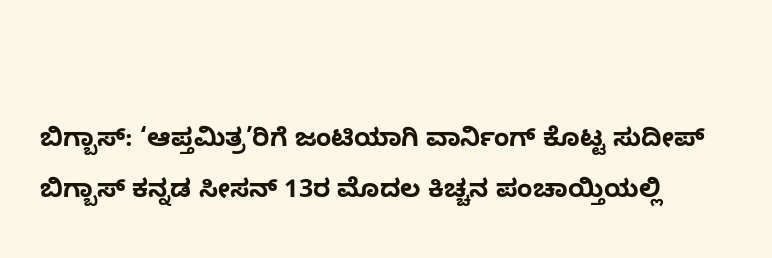ಬಿಗ್ಬಾಸ್: ‘ಆಪ್ತಮಿತ್ರ’ರಿಗೆ ಜಂಟಿಯಾಗಿ ವಾರ್ನಿಂಗ್ ಕೊಟ್ಟ ಸುದೀಪ್
ಬಿಗ್ಬಾಸ್ ಕನ್ನಡ ಸೀಸನ್ 13ರ ಮೊದಲ ಕಿಚ್ಚನ ಪಂಚಾಯ್ತಿಯಲ್ಲಿ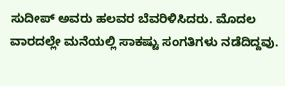ಸುದೀಪ್ ಅವರು ಹಲವರ ಬೆವರಿಳಿಸಿದರು. ಮೊದಲ ವಾರದಲ್ಲೇ ಮನೆಯಲ್ಲಿ ಸಾಕಷ್ಟು ಸಂಗತಿಗಳು ನಡೆದಿದ್ದವು.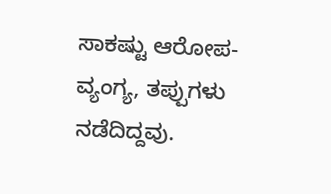ಸಾಕಷ್ಟು ಆರೋಪ-ವ್ಯಂಗ್ಯ, ತಪ್ಪುಗಳು ನಡೆದಿದ್ದವು.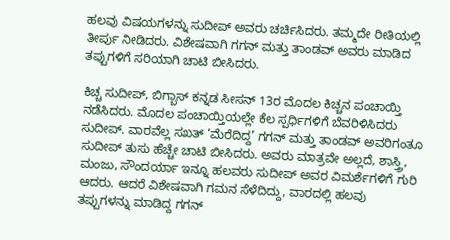ಹಲವು ವಿಷಯಗಳನ್ನು ಸುದೀಪ್ ಅವರು ಚರ್ಚಿಸಿದರು. ತಮ್ಮದೇ ರೀತಿಯಲ್ಲಿ ತೀರ್ಪು ನೀಡಿದರು. ವಿಶೇಷವಾಗಿ ಗಗನ್ ಮತ್ತು ತಾಂಡವ್ ಅವರು ಮಾಡಿದ ತಪ್ಪುಗಳಿಗೆ ಸರಿಯಾಗಿ ಚಾಟಿ ಬೀಸಿದರು.

ಕಿಚ್ಚ ಸುದೀಪ್, ಬಿಗ್ಬಾಸ್ ಕನ್ನಡ ಸೀಸನ್ 13ರ ಮೊದಲ ಕಿಚ್ಚನ ಪಂಚಾಯ್ತಿ ನಡೆಸಿದರು. ಮೊದಲ ಪಂಚಾಯ್ತಿಯಲ್ಲೇ ಕೆಲ ಸ್ಪರ್ಧಿಗಳಿಗೆ ಬೆವರಿಳಿಸಿದರು ಸುದೀಪ್. ವಾರವೆಲ್ಲ ಸಖತ್ ‘ಮೆರೆದಿದ್ದ’ ಗಗನ್ ಮತ್ತು ತಾಂಡವ್ ಅವರಿಗಂತೂ ಸುದೀಪ್ ತುಸು ಹೆಚ್ಚೇ ಚಾಟಿ ಬೀಸಿದರು. ಅವರು ಮಾತ್ರವೇ ಅಲ್ಲದೆ, ಶಾಸ್ತ್ರಿ, ಮಂಜು, ಸೌಂದರ್ಯಾ ಇನ್ನೂ ಹಲವರು ಸುದೀಪ್ ಅವರ ವಿಮರ್ಶೆಗಳಿಗೆ ಗುರಿ ಆದರು. ಆದರೆ ವಿಶೇಷವಾಗಿ ಗಮನ ಸೆಳೆದಿದ್ದು, ವಾರದಲ್ಲಿ ಹಲವು ತಪ್ಪುಗಳನ್ನು ಮಾಡಿದ್ದ ಗಗನ್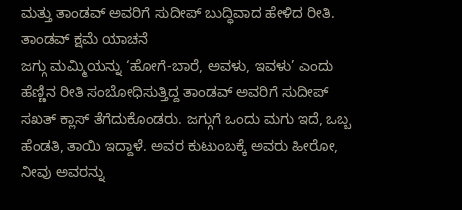ಮತ್ತು ತಾಂಡವ್ ಅವರಿಗೆ ಸುದೀಪ್ ಬುದ್ಧಿವಾದ ಹೇಳಿದ ರೀತಿ.
ತಾಂಡವ್ ಕ್ಷಮೆ ಯಾಚನೆ
ಜಗ್ಗು ಮಮ್ಮಿಯನ್ನು ‘ಹೋಗೆ-ಬಾರೆ, ಅವಳು, ಇವಳು’ ಎಂದು ಹೆಣ್ಣಿನ ರೀತಿ ಸಂಬೋಧಿಸುತ್ತಿದ್ದ ತಾಂಡವ್ ಅವರಿಗೆ ಸುದೀಪ್ ಸಖತ್ ಕ್ಲಾಸ್ ತೆಗೆದುಕೊಂಡರು. ಜಗ್ಗುಗೆ ಒಂದು ಮಗು ಇದೆ, ಒಬ್ಬ ಹೆಂಡತಿ, ತಾಯಿ ಇದ್ದಾಳೆ. ಅವರ ಕುಟುಂಬಕ್ಕೆ ಅವರು ಹೀರೋ, ನೀವು ಅವರನ್ನು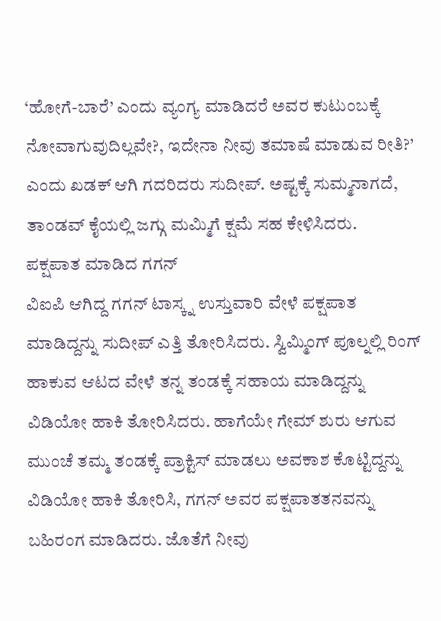‘ಹೋಗೆ-ಬಾರೆ’ ಎಂದು ವ್ಯಂಗ್ಯ ಮಾಡಿದರೆ ಅವರ ಕುಟುಂಬಕ್ಕೆ ನೋವಾಗುವುದಿಲ್ಲವೇ?, ಇದೇನಾ ನೀವು ತಮಾಷೆ ಮಾಡುವ ರೀತಿ?’ ಎಂದು ಖಡಕ್ ಆಗಿ ಗದರಿದರು ಸುದೀಪ್. ಅಷ್ಟಕ್ಕೆ ಸುಮ್ಮನಾಗದೆ, ತಾಂಡವ್ ಕೈಯಲ್ಲಿ ಜಗ್ಗು ಮಮ್ಮಿಗೆ ಕ್ಷಮೆ ಸಹ ಕೇಳಿಸಿದರು.
ಪಕ್ಷಪಾತ ಮಾಡಿದ ಗಗನ್
ವಿಐಪಿ ಆಗಿದ್ದ ಗಗನ್ ಟಾಸ್ಕ್ನ ಉಸ್ತುವಾರಿ ವೇಳೆ ಪಕ್ಷಪಾತ ಮಾಡಿದ್ದನ್ನು ಸುದೀಪ್ ಎತ್ತಿ ತೋರಿಸಿದರು. ಸ್ವಿಮ್ಮಿಂಗ್ ಪೂಲ್ನಲ್ಲಿ ರಿಂಗ್ ಹಾಕುವ ಆಟದ ವೇಳೆ ತನ್ನ ತಂಡಕ್ಕೆ ಸಹಾಯ ಮಾಡಿದ್ದನ್ನು ವಿಡಿಯೋ ಹಾಕಿ ತೋರಿಸಿದರು. ಹಾಗೆಯೇ ಗೇಮ್ ಶುರು ಆಗುವ ಮುಂಚೆ ತಮ್ಮ ತಂಡಕ್ಕೆ ಪ್ರಾಕ್ಟಿಸ್ ಮಾಡಲು ಅವಕಾಶ ಕೊಟ್ಟಿದ್ದನ್ನು ವಿಡಿಯೋ ಹಾಕಿ ತೋರಿಸಿ, ಗಗನ್ ಅವರ ಪಕ್ಷಪಾತತನವನ್ನು ಬಹಿರಂಗ ಮಾಡಿದರು. ಜೊತೆಗೆ ನೀವು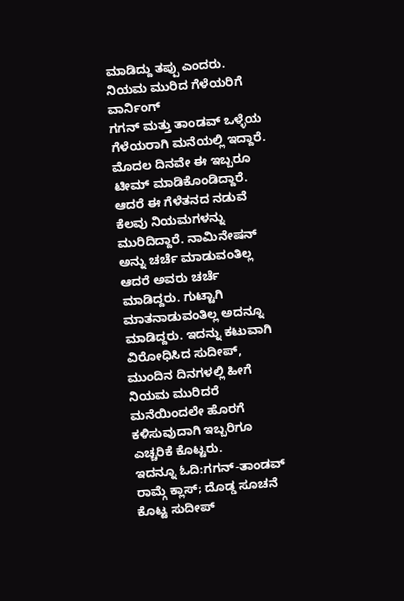ಮಾಡಿದ್ದು ತಪ್ಪು ಎಂದರು.
ನಿಯಮ ಮುರಿದ ಗೆಳೆಯರಿಗೆ ವಾರ್ನಿಂಗ್
ಗಗನ್ ಮತ್ತು ತಾಂಡವ್ ಒಳ್ಳೆಯ ಗೆಳೆಯರಾಗಿ ಮನೆಯಲ್ಲಿ ಇದ್ದಾರೆ. ಮೊದಲ ದಿನವೇ ಈ ಇಬ್ಬರೂ ಟೀಮ್ ಮಾಡಿಕೊಂಡಿದ್ದಾರೆ. ಆದರೆ ಈ ಗೆಳೆತನದ ನಡುವೆ ಕೆಲವು ನಿಯಮಗಳನ್ನು ಮುರಿದಿದ್ದಾರೆ. ನಾಮಿನೇಷನ್ ಅನ್ನು ಚರ್ಚೆ ಮಾಡುವಂತಿಲ್ಲ ಆದರೆ ಅವರು ಚರ್ಚೆ ಮಾಡಿದ್ದರು. ಗುಟ್ಟಾಗಿ ಮಾತನಾಡುವಂತಿಲ್ಲ ಅದನ್ನೂ ಮಾಡಿದ್ದರು. ಇದನ್ನು ಕಟುವಾಗಿ ವಿರೋಧಿಸಿದ ಸುದೀಪ್, ಮುಂದಿನ ದಿನಗಳಲ್ಲಿ ಹೀಗೆ ನಿಯಮ ಮುರಿದರೆ ಮನೆಯಿಂದಲೇ ಹೊರಗೆ ಕಳಿಸುವುದಾಗಿ ಇಬ್ಬರಿಗೂ ಎಚ್ಚರಿಕೆ ಕೊಟ್ಟರು.
ಇದನ್ನೂ ಓದಿ:ಗಗನ್-ತಾಂಡವ್ ರಾಮ್ಗೆ ಕ್ಲಾಸ್; ದೊಡ್ಡ ಸೂಚನೆ ಕೊಟ್ಟ ಸುದೀಪ್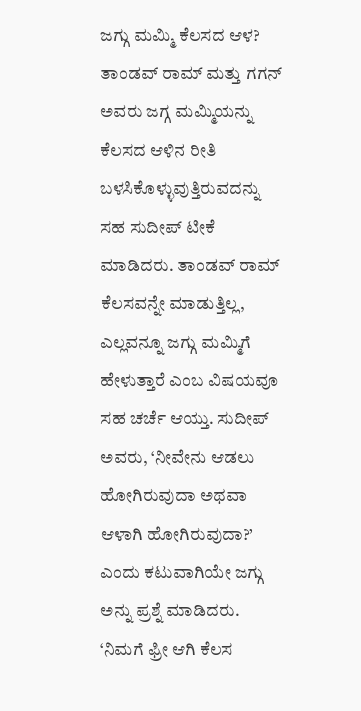ಜಗ್ಗು ಮಮ್ಮಿ ಕೆಲಸದ ಆಳ?
ತಾಂಡವ್ ರಾಮ್ ಮತ್ತು ಗಗನ್ ಅವರು ಜಗ್ಗ ಮಮ್ಮಿಯನ್ನು ಕೆಲಸದ ಆಳಿನ ರೀತಿ ಬಳಸಿಕೊಳ್ಳುವುತ್ತಿರುವದನ್ನು ಸಹ ಸುದೀಪ್ ಟೀಕೆ ಮಾಡಿದರು. ತಾಂಡವ್ ರಾಮ್ ಕೆಲಸವನ್ನೇ ಮಾಡುತ್ತಿಲ್ಲ, ಎಲ್ಲವನ್ನೂ ಜಗ್ಗು ಮಮ್ಮಿಗೆ ಹೇಳುತ್ತಾರೆ ಎಂಬ ವಿಷಯವೂ ಸಹ ಚರ್ಚೆ ಆಯ್ತು. ಸುದೀಪ್ ಅವರು, ‘ನೀವೇನು ಆಡಲು ಹೋಗಿರುವುದಾ ಅಥವಾ ಆಳಾಗಿ ಹೋಗಿರುವುದಾ?’ ಎಂದು ಕಟುವಾಗಿಯೇ ಜಗ್ಗು ಅನ್ನು ಪ್ರಶ್ನೆ ಮಾಡಿದರು. ‘ನಿಮಗೆ ಫ್ರೀ ಆಗಿ ಕೆಲಸ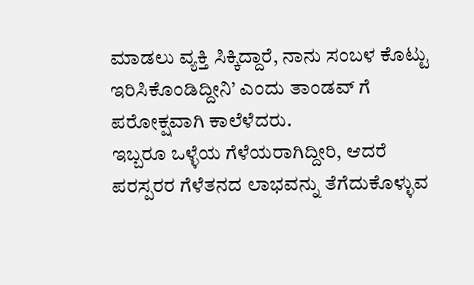ಮಾಡಲು ವ್ಯಕ್ತಿ ಸಿಕ್ಕಿದ್ದಾರೆ, ನಾನು ಸಂಬಳ ಕೊಟ್ಟು ಇರಿಸಿಕೊಂಡಿದ್ದೀನಿ’ ಎಂದು ತಾಂಡವ್ ಗೆ ಪರೋಕ್ಷವಾಗಿ ಕಾಲೆಳೆದರು.
ಇಬ್ಬರೂ ಒಳ್ಳೆಯ ಗೆಳೆಯರಾಗಿದ್ದೀರಿ, ಆದರೆ ಪರಸ್ಪರರ ಗೆಳೆತನದ ಲಾಭವನ್ನು ತೆಗೆದುಕೊಳ್ಳುವ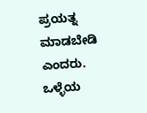ಪ್ರಯತ್ನ ಮಾಡಬೇಡಿ ಎಂದರು. ಒಳ್ಳೆಯ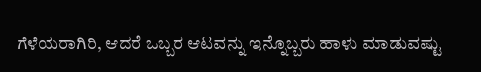ಗೆಳೆಯರಾಗಿರಿ, ಆದರೆ ಒಬ್ಬರ ಆಟವನ್ನು ಇನ್ನೊಬ್ಬರು ಹಾಳು ಮಾಡುವಷ್ಟು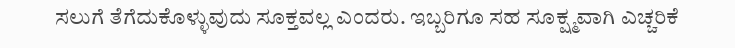ಸಲುಗೆ ತೆಗೆದುಕೊಳ್ಳುವುದು ಸೂಕ್ತವಲ್ಲ ಎಂದರು. ಇಬ್ಬರಿಗೂ ಸಹ ಸೂಕ್ಷ್ಮವಾಗಿ ಎಚ್ಚರಿಕೆ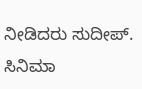ನೀಡಿದರು ಸುದೀಪ್.
ಸಿನಿಮಾ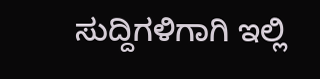ಸುದ್ದಿಗಳಿಗಾಗಿ ಇಲ್ಲಿ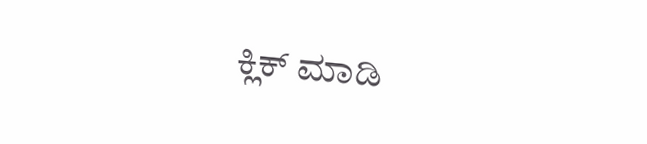ಕ್ಲಿಕ್ ಮಾಡಿ